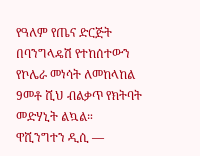የዓለም የጤና ድርጅት በባንግላዴሽ የተከሰተውን የኮሌራ መነሳት ለመከላከል 9መቶ ሺህ ብልቃጥ የክትባት መድሃኒት ልኳል።
ዋሺንግተን ዲሲ —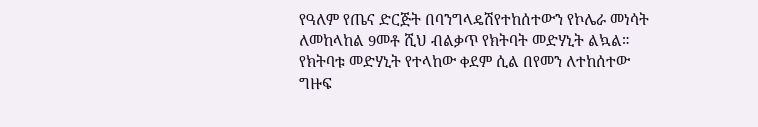የዓለም የጤና ድርጅት በባንግላዴሽየተከሰተውን የኮሌራ መነሳት ለመከላከል 9መቶ ሺህ ብልቃጥ የክትባት መድሃኒት ልኳል።
የክትባቱ መድሃኒት የተላከው ቀደም ሲል በየመን ለተከሰተው ግዙፍ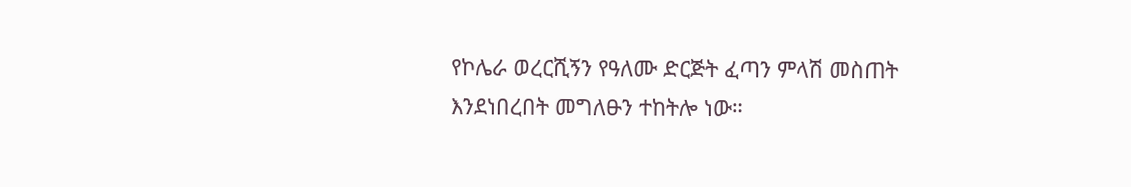የኮሌራ ወረርሺኝን የዓለሙ ድርጅት ፈጣን ምላሽ መስጠት እንደነበረበት መግለፁን ተከትሎ ነው።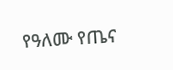የዓለሙ የጤና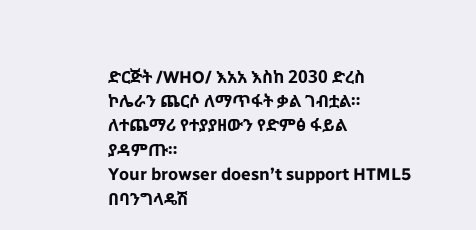ድርጅት /WHO/ እአአ እስከ 2030 ድረስ ኮሌራን ጨርሶ ለማጥፋት ቃል ገብቷል።
ለተጨማሪ የተያያዘውን የድምፅ ፋይል ያዳምጡ።
Your browser doesn’t support HTML5
በባንግላዴሽ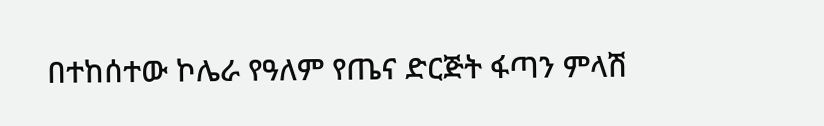በተከሰተው ኮሌራ የዓለም የጤና ድርጅት ፋጣን ምላሽ